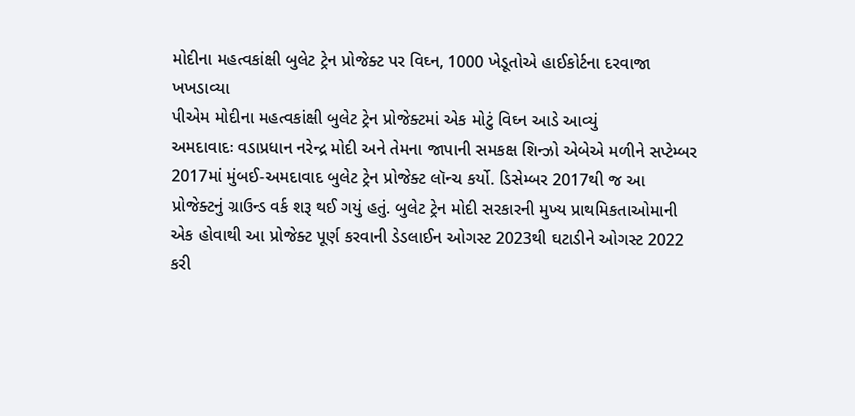મોદીના મહત્વકાંક્ષી બુલેટ ટ્રેન પ્રોજેક્ટ પર વિઘ્ન, 1000 ખેડૂતોએ હાઈકોર્ટના દરવાજા ખખડાવ્યા
પીએમ મોદીના મહત્વકાંક્ષી બુલેટ ટ્રેન પ્રોજેક્ટમાં એક મોટું વિઘ્ન આડે આવ્યું
અમદાવાદઃ વડાપ્રધાન નરેન્દ્ર મોદી અને તેમના જાપાની સમકક્ષ શિન્ઝો એબેએ મળીને સપ્ટેમ્બર 2017માં મુંબઈ-અમદાવાદ બુલેટ ટ્રેન પ્રોજેક્ટ લૉન્ચ કર્યો. ડિસેમ્બર 2017થી જ આ પ્રોજેક્ટનું ગ્રાઉન્ડ વર્ક શરૂ થઈ ગયું હતું. બુલેટ ટ્રેન મોદી સરકારની મુખ્ય પ્રાથમિકતાઓમાની એક હોવાથી આ પ્રોજેક્ટ પૂર્ણ કરવાની ડેડલાઈન ઓગસ્ટ 2023થી ઘટાડીને ઓગસ્ટ 2022 કરી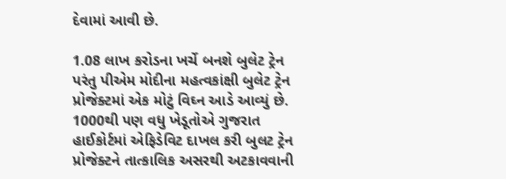દેવામાં આવી છે.

1.08 લાખ કરોડના ખર્ચે બનશે બુલેટ ટ્રેન
પરંતુ પીએમ મોદીના મહત્વકાંક્ષી બુલેટ ટ્રેન પ્રોજેક્ટમાં એક મોટું વિઘ્ન આડે આવ્યું છે. 1000થી પણ વધુ ખેડૂતોએ ગુજરાત હાઈકોર્ટમાં એફિડેવિટ દાખલ કરી બુલટ ટ્રેન પ્રોજેક્ટને તાત્કાલિક અસરથી અટકાવવાની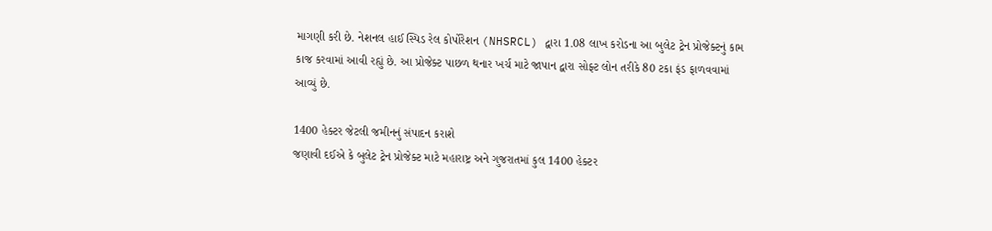માગણી કરી છે. નેશનલ હાઈ સ્પિડ રેલ કોર્પોરેશન (NHSRCL) દ્વારા 1.08 લાખ કરોડના આ બુલેટ ટ્રેન પ્રોજેક્ટનું કામ કાજ કરવામાં આવી રહ્યું છે. આ પ્રોજેક્ટ પાછળ થનાર ખર્ચ માટે જાપાન દ્વારા સોફ્ટ લોન તરીકે 80 ટકા ફંડ ફાળવવામાં આવ્યું છે.

1400 હેક્ટર જેટલી જમીનનું સંપાદન કરાશે
જણાવી દઈએ કે બુલેટ ટ્રેન પ્રોજેક્ટ માટે મહારાષ્ટ્ર અને ગુજરાતમાં કુલ 1400 હેક્ટર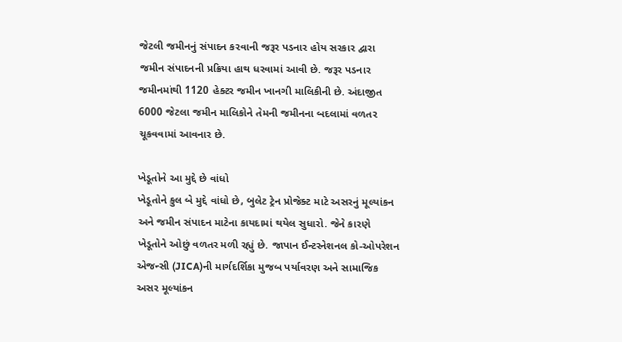જેટલી જમીનનું સંપાદન કરવાની જરૂર પડનાર હોય સરકાર દ્વારા જમીન સંપાદનની પ્રક્રિયા હાથ ધરવામાં આવી છે. જરૂર પડનાર જમીનમાંથી 1120 હેક્ટર જમીન ખાનગી માલિકીની છે. અંદાજીત 6000 જેટલા જમીન માલિકોને તેમની જમીનના બદલામાં વળતર ચૂકવવામાં આવનાર છે.

ખેડૂતોને આ મુદ્દે છે વાંધો
ખેડૂતોને કુલ બે મુદ્દે વાંધો છે, બુલેટ ટ્રેન પ્રોજેક્ટ માટે અસરનું મૂલ્યાંકન અને જમીન સંપાદન માટેના કાયદામાં થયેલ સુધારો. જેને કારણે ખેડૂતોને ઓછું વળતર મળી રહ્યું છે. જાપાન ઈન્ટરનેશનલ કો-ઓપરેશન એજન્સી (JICA)ની માર્ગદર્શિકા મુજબ પર્યાવરણ અને સામાજિક અસર મૂલ્યાંકન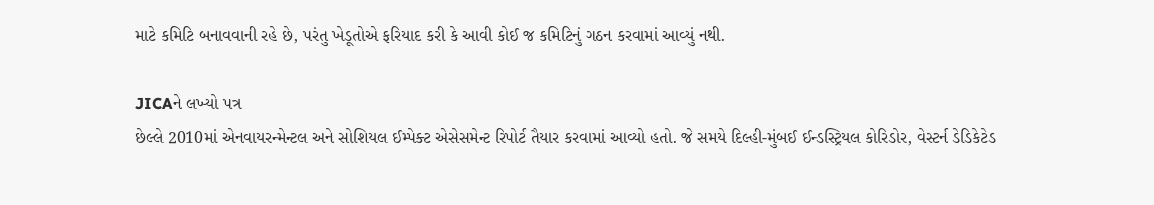માટે કમિટિ બનાવવાની રહે છે, પરંતુ ખેડૂતોએ ફરિયાદ કરી કે આવી કોઈ જ કમિટિનું ગઠન કરવામાં આવ્યું નથી.

JICAને લખ્યો પત્ર
છેલ્લે 2010માં એનવાયરન્મેન્ટલ અને સોશિયલ ઈમ્પેક્ટ એસેસમેન્ટ રિપોર્ટ તૈયાર કરવામાં આવ્યો હતો. જે સમયે દિલ્હી-મુંબઈ ઈન્ડસ્ટ્રિયલ કોરિડોર, વેસ્ટર્ન ડેડિકેટેડ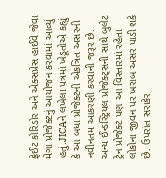ફ્રેઈટ કોરિડોર અને એક્સપ્રેસ હાઈવે જેવા મેગા પ્રોજેક્ટનું આયોજન કરવામાં આવ્યું હતું.JICAને લખેલા પત્રમાં ખેડૂતોએ કહ્યું કે આ બધા પ્રોજેક્ટની એકત્રિત અસરની નવીનતમ આકરણી કરવાની જરૂર છે. અન્ય ઈન્ડસ્ટ્રિયલ પ્રોજેક્ટ્સની સાથે બુલેટ ટ્રેન પ્રોજેક્ટ પણ આ વિસ્તારમાં રહેતા લોકોના જીવન પર ખરાબ અસર પાડી શકે છે. ઉપરાંત સરાકેર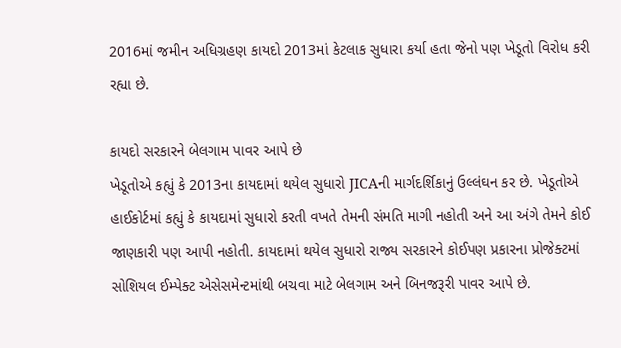2016માં જમીન અધિગ્રહણ કાયદો 2013માં કેટલાક સુધારા કર્યા હતા જેનો પણ ખેડૂતો વિરોધ કરી રહ્યા છે.

કાયદો સરકારને બેલગામ પાવર આપે છે
ખેડૂતોએ કહ્યું કે 2013ના કાયદામાં થયેલ સુધારો JICAની માર્ગદર્શિકાનું ઉલ્લંઘન કર છે. ખેડૂતોએ હાઈકોર્ટમાં કહ્યું કે કાયદામાં સુધારો કરતી વખતે તેમની સંમતિ માગી નહોતી અને આ અંગે તેમને કોઈ જાણકારી પણ આપી નહોતી. કાયદામાં થયેલ સુધારો રાજ્ય સરકારને કોઈપણ પ્રકારના પ્રોજેક્ટમાં સોશિયલ ઈમ્પેક્ટ એસેસમેન્ટમાંથી બચવા માટે બેલગામ અને બિનજરૂરી પાવર આપે છે.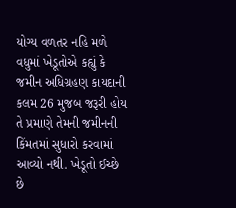યોગ્ય વળતર નહિ મળે
વધુમાં ખેડૂતોએ કહ્યું કે જમીન અધિગ્રહણ કાયદાની કલમ 26 મુજબ જરૂરી હોય તે પ્રમાણે તેમની જમીનની કિંમતમાં સુધારો કરવામાં આવ્યો નથી. ખેડૂતો ઈચ્છે છે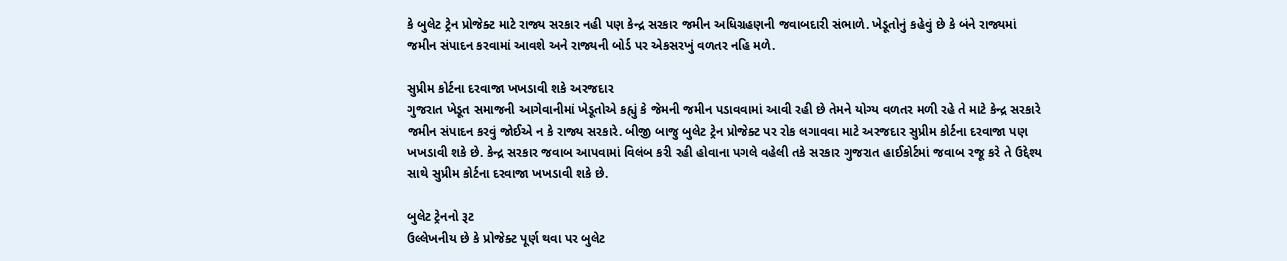કે બુલેટ ટ્રેન પ્રોજેક્ટ માટે રાજ્ય સરકાર નહી પણ કેન્દ્ર સરકાર જમીન અધિગ્રહણની જવાબદારી સંભાળે. ખેડૂતોનું કહેવું છે કે બંને રાજ્યમાં જમીન સંપાદન કરવામાં આવશે અને રાજ્યની બોર્ડ પર એકસરખું વળતર નહિ મળે.

સુપ્રીમ કોર્ટના દરવાજા ખખડાવી શકે અરજદાર
ગુજરાત ખેડૂત સમાજની આગેવાનીમાં ખેડૂતોએ કહ્યું કે જેમની જમીન પડાવવામાં આવી રહી છે તેમને યોગ્ય વળતર મળી રહે તે માટે કેન્દ્ર સરકારે જમીન સંપાદન કરવું જોઈએ ન કે રાજ્ય સરકારે. બીજી બાજુ બુલેટ ટ્રેન પ્રોજેક્ટ પર રોક લગાવવા માટે અરજદાર સુપ્રીમ કોર્ટના દરવાજા પણ ખખડાવી શકે છે. કેન્દ્ર સરકાર જવાબ આપવામાં વિલંબ કરી રહી હોવાના પગલે વહેલી તકે સરકાર ગુજરાત હાઈકોર્ટમાં જવાબ રજૂ કરે તે ઉદ્દેશ્ય સાથે સુપ્રીમ કોર્ટના દરવાજા ખખડાવી શકે છે.

બુલેટ ટ્રેનનો રૂટ
ઉલ્લેખનીય છે કે પ્રોજેક્ટ પૂર્ણ થવા પર બુલેટ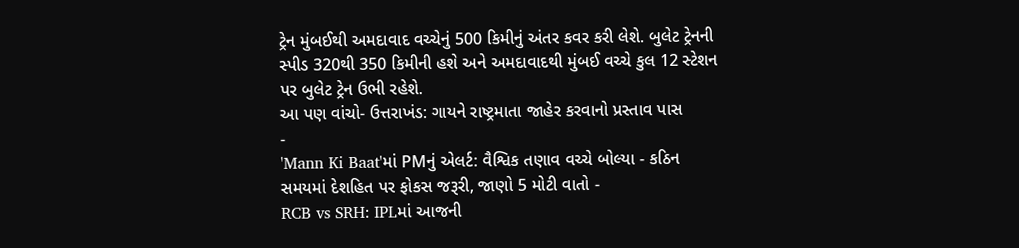ટ્રેન મુંબઈથી અમદાવાદ વચ્ચેનું 500 કિમીનું અંતર કવર કરી લેશે. બુલેટ ટ્રેનની સ્પીડ 320થી 350 કિમીની હશે અને અમદાવાદથી મુંબઈ વચ્ચે કુલ 12 સ્ટેશન પર બુલેટ ટ્રેન ઉભી રહેશે.
આ પણ વાંચો- ઉત્તરાખંડ: ગાયને રાષ્ટ્રમાતા જાહેર કરવાનો પ્રસ્તાવ પાસ
-
'Mann Ki Baat'માં PMનું એલર્ટ: વૈશ્વિક તણાવ વચ્ચે બોલ્યા - કઠિન સમયમાં દેશહિત પર ફોકસ જરૂરી, જાણો 5 મોટી વાતો -
RCB vs SRH: IPLમાં આજની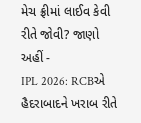મેચ ફ્રીમાં લાઈવ કેવી રીતે જોવી? જાણો અહીં -
IPL 2026: RCBએ હૈદરાબાદને ખરાબ રીતે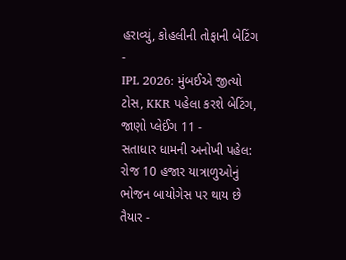હરાવ્યું, કોહલીની તોફાની બેટિંગ -
IPL 2026: મુંબઈએ જીત્યો ટોસ, KKR પહેલા કરશે બેટિંગ, જાણો પ્લેઈંગ 11 -
સતાધાર ધામની અનોખી પહેલ: રોજ 10 હજાર યાત્રાળુઓનું ભોજન બાયોગેસ પર થાય છે તૈયાર -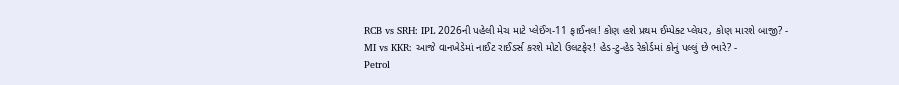RCB vs SRH: IPL 2026ની પહેલી મેચ માટે પ્લેઈંગ-11 ફાઈનલ! કોણ હશે પ્રથમ ઈમ્પેક્ટ પ્લેયર, કોણ મારશે બાજી? -
MI vs KKR: આજે વાનખેડેમાં નાઈટ રાઈડર્સ કરશે મોટો ઉલટફેર! હેડ-ટુ-હેડ રેકોર્ડમાં કોનું પલ્લું છે ભારે? -
Petrol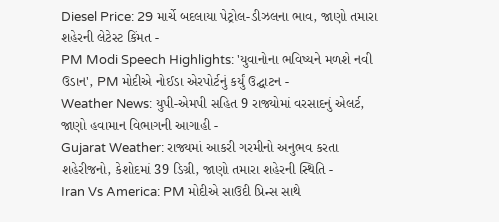Diesel Price: 29 માર્ચે બદલાયા પેટ્રોલ-ડીઝલના ભાવ, જાણો તમારા શહેરની લેટેસ્ટ કિંમત -
PM Modi Speech Highlights: 'યુવાનોના ભવિષ્યને મળશે નવી ઉડાન', PM મોદીએ નોઈડા એરપોર્ટનું કર્યું ઉદ્ઘાટન -
Weather News: યુપી-એમપી સહિત 9 રાજ્યોમાં વરસાદનું એલર્ટ, જાણો હવામાન વિભાગની આગાહી -
Gujarat Weather: રાજ્યમાં આકરી ગરમીનો અનુભવ કરતા શહેરીજનો, કેશોદમાં 39 ડિગ્રી, જાણો તમારા શહેરની સ્થિતિ -
Iran Vs America: PM મોદીએ સાઉદી પ્રિન્સ સાથે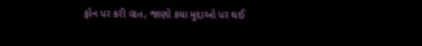ફોન પર કરી વાત, જાણો કયા મુદ્દાઓ પર થઈ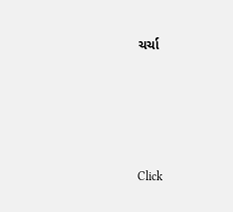ચર્ચા






Click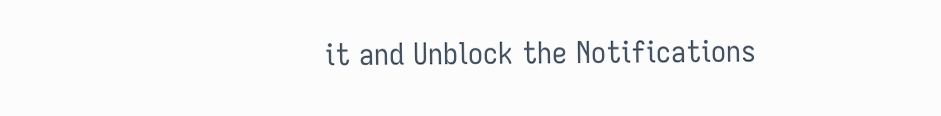it and Unblock the Notifications